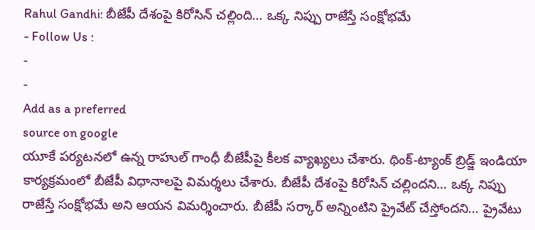Rahul Gandhi: బీజేపీ దేశంపై కిరోసిన్ చల్లింది… ఒక్క నిప్పు రాజేస్తే సంక్షోభమే
- Follow Us :
-
-
Add as a preferred
source on google
యూకే పర్యటనలో ఉన్న రాహుల్ గాంధీ బీజేపీపై కీలక వ్యాఖ్యలు చేశారు. థింక్-ట్యాంక్ బ్రిడ్జ్ ఇండియా కార్యక్రమంలో బీజేపీ విధానాలపై విమర్శలు చేశారు. బీజేపీ దేశంపై కిరోసిన్ చల్లిందని… ఒక్క నిప్పు రాజేస్తే సంక్షోభమే అని ఆయన విమర్శించారు. బీజేపీ సర్కార్ అన్నింటిని ప్రైవేట్ చేస్తోందని… ప్రైవేటు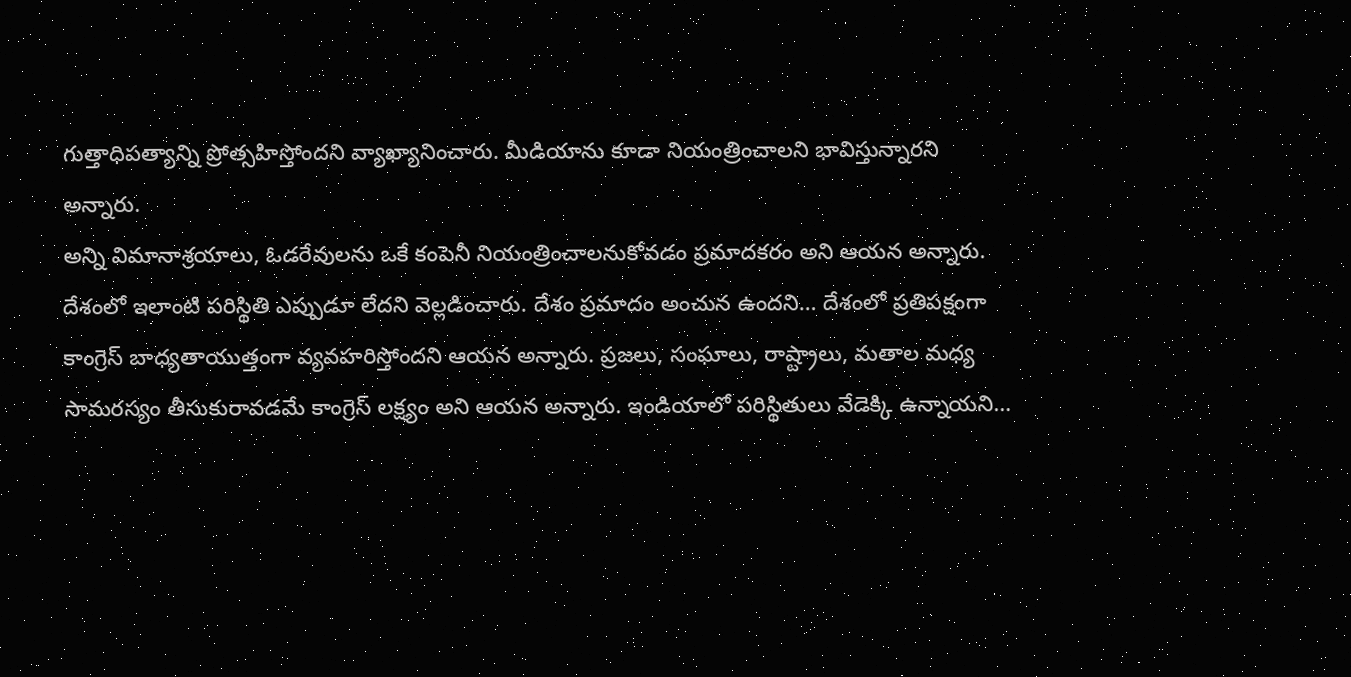గుత్తాధిపత్యాన్ని ప్రోత్సహిస్తోందని వ్యాఖ్యానించారు. మీడియాను కూడా నియంత్రించాలని భావిస్తున్నారని అన్నారు.
అన్ని విమానాశ్రయాలు, ఓడరేవులను ఒకే కంపెనీ నియంత్రించాలనుకోవడం ప్రమాదకరం అని ఆయన అన్నారు. దేశంలో ఇలాంటి పరిస్థితి ఎప్పుడూ లేదని వెల్లడించారు. దేశం ప్రమాదం అంచున ఉందని… దేశంలో ప్రతిపక్షంగా కాంగ్రెస్ బాధ్యతాయుత్తంగా వ్యవహరిస్తోందని ఆయన అన్నారు. ప్రజలు, సంఘాలు, రాష్ట్రాలు, మతాల మధ్య సామరస్యం తీసుకురావడమే కాంగ్రెస్ లక్ష్యం అని ఆయన అన్నారు. ఇండియాలో పరిస్థితులు వేడెక్కి ఉన్నాయని…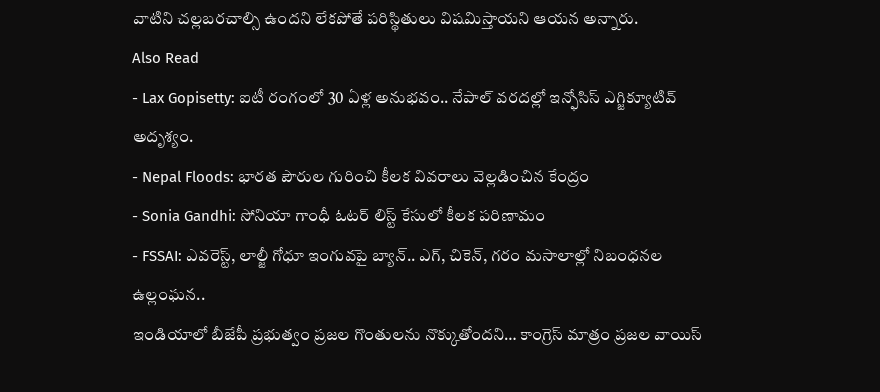వాటిని చల్లబరచాల్సి ఉందని లేకపోతే పరిస్థితులు విషమిస్తాయని ఆయన అన్నారు.
Also Read
- Lax Gopisetty: ఐటీ రంగంలో 30 ఏళ్ల అనుభవం.. నేపాల్ వరదల్లో ఇన్ఫోసిస్ ఎగ్జిక్యూటివ్ అదృశ్యం.
- Nepal Floods: భారత పౌరుల గురించి కీలక వివరాలు వెల్లడించిన కేంద్రం
- Sonia Gandhi: సోనియా గాంధీ ఓటర్ లిస్ట్ కేసులో కీలక పరిణామం
- FSSAI: ఎవరెస్ట్, లాల్జీ గోధూ ఇంగువపై బ్యాన్.. ఎగ్, చికెన్, గరం మసాలాల్లో నిబంధనల ఉల్లంఘన..
ఇండియాలో బీజేపీ ప్రభుత్వం ప్రజల గొంతులను నొక్కుతోందని… కాంగ్రెస్ మాత్రం ప్రజల వాయిస్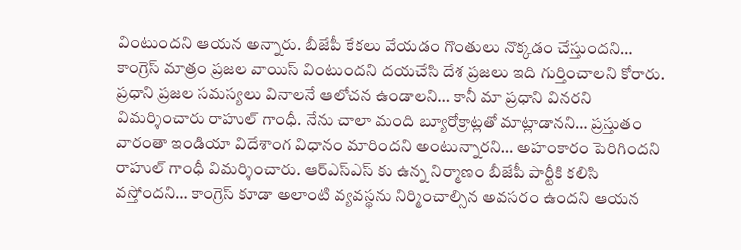వింటుందని ఆయన అన్నారు. బీజేపీ కేకలు వేయడం గొంతులు నొక్కడం చేస్తుందని… కాంగ్రెస్ మాత్రం ప్రజల వాయిస్ వింటుందని దయచేసి దేశ ప్రజలు ఇది గుర్తించాలని కోరారు. ప్రధాని ప్రజల సమస్యలు వినాలనే ఆలోచన ఉండాలని… కానీ మా ప్రధాని వినరని విమర్శించారు రాహుల్ గాంధీ. నేను చాలా మంది బ్యూరోక్రాట్లతో మాట్లాడానని… ప్రస్తుతం వారంతా ఇండియా విదేశాంగ విధానం మారిందని అంటున్నారని… అహంకారం పెరిగిందని రాహుల్ గాంధీ విమర్శించారు. ఆర్ఎస్ఎస్ కు ఉన్న నిర్మాణం బీజేపీ పార్టీకి కలిసి వస్తోందని… కాంగ్రెస్ కూడా అలాంటి వ్యవస్థను నిర్మించాల్సిన అవసరం ఉందని ఆయన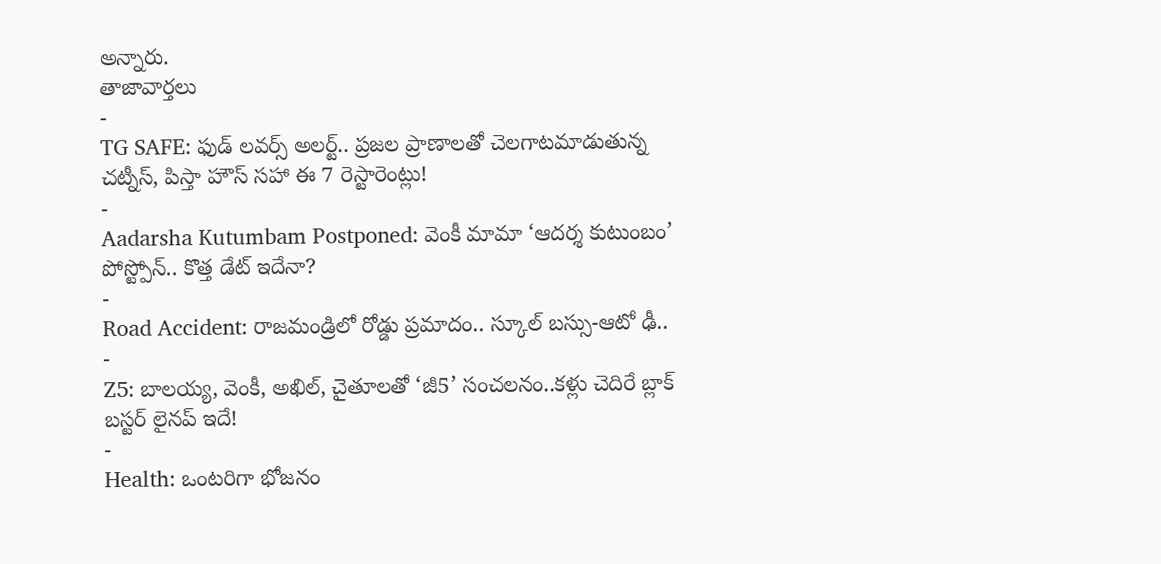అన్నారు.
తాజావార్తలు
-
TG SAFE: ఫుడ్ లవర్స్ అలర్ట్.. ప్రజల ప్రాణాలతో చెలగాటమాడుతున్న చట్నీస్, పిస్తా హౌస్ సహా ఈ 7 రెస్టారెంట్లు!
-
Aadarsha Kutumbam Postponed: వెంకీ మామా ‘ఆదర్శ కుటుంబం’ పోస్ట్పోన్.. కొత్త డేట్ ఇదేనా?
-
Road Accident: రాజమండ్రిలో రోడ్డు ప్రమాదం.. స్కూల్ బస్సు-ఆటో ఢీ..
-
Z5: బాలయ్య, వెంకీ, అఖిల్, చైతూలతో ‘జీ5’ సంచలనం..కళ్లు చెదిరే బ్లాక్ బస్టర్ లైనప్ ఇదే!
-
Health: ఒంటరిగా భోజనం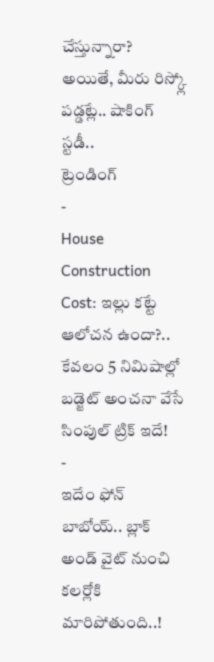చేస్తున్నారా? అయితే, మీరు రిస్క్లో పడ్డట్లే.. షాకింగ్ స్టడీ..
ట్రెండింగ్
-
House Construction Cost: ఇల్లు కట్టే ఆలోచన ఉందా?.. కేవలం 5 నిమిషాల్లో బడ్జెట్ అంచనా వేసే సింపుల్ ట్రిక్ ఇదే!
-
ఇదేం ఫోన్ బాబోయ్.. బ్లాక్ అండ్ వైట్ నుంచి కలర్లోకి మారిపోతుంది..!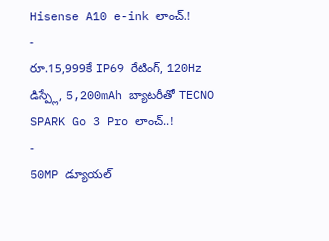Hisense A10 e-ink లాంచ్.!
-
రూ.15,999కే IP69 రేటింగ్, 120Hz డిస్ప్లే, 5,200mAh బ్యాటరీతో TECNO SPARK Go 3 Pro లాంచ్..!
-
50MP డ్యూయల్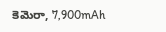కెమెరా, 7,900mAh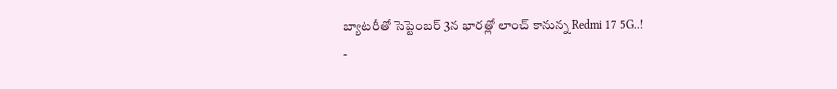బ్యాటరీతో సెప్టెంబర్ 3న భారత్లో లాంచ్ కానున్న Redmi 17 5G..!
-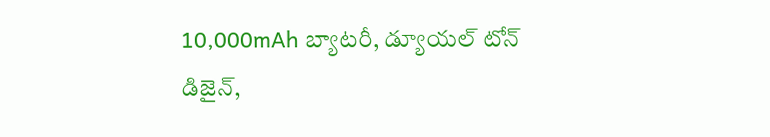10,000mAh బ్యాటరీ, డ్యూయల్ టోన్ డిజైన్,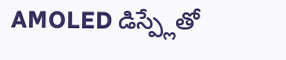AMOLED డిస్ప్లేతో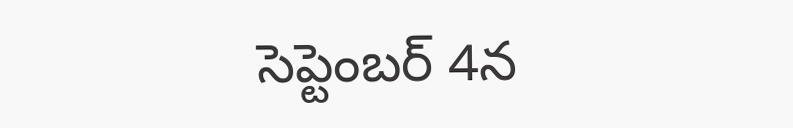సెప్టెంబర్ 4న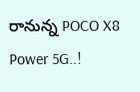రానున్న POCO X8 Power 5G..!